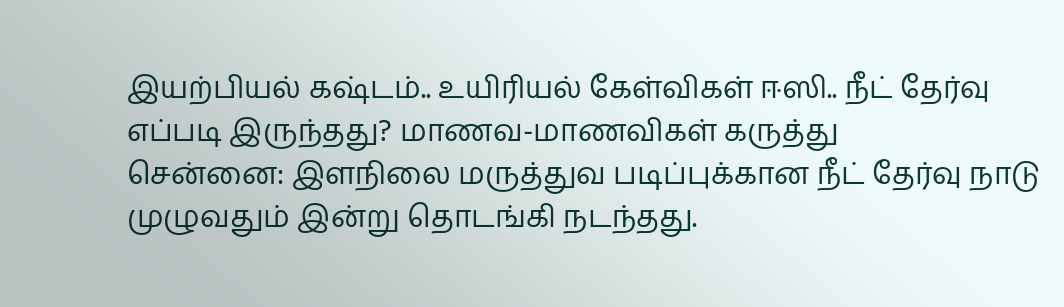இயற்பியல் கஷ்டம்.. உயிரியல் கேள்விகள் ஈஸி.. நீட் தேர்வு எப்படி இருந்தது? மாணவ-மாணவிகள் கருத்து
சென்னை: இளநிலை மருத்துவ படிப்புக்கான நீட் தேர்வு நாடு முழுவதும் இன்று தொடங்கி நடந்தது.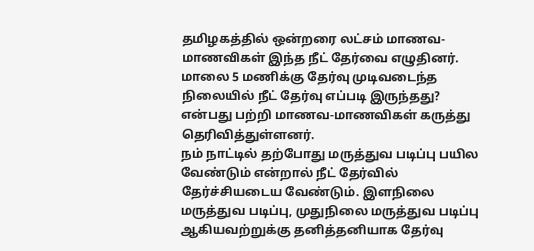தமிழகத்தில் ஒன்றரை லட்சம் மாணவ-மாணவிகள் இந்த நீட் தேர்வை எழுதினர். மாலை 5 மணிக்கு தேர்வு முடிவடைந்த நிலையில் நீட் தேர்வு எப்படி இருந்தது? என்பது பற்றி மாணவ-மாணவிகள் கருத்து தெரிவித்துள்ளனர்.
நம் நாட்டில் தற்போது மருத்துவ படிப்பு பயில வேண்டும் என்றால் நீட் தேர்வில் தேர்ச்சியடைய வேண்டும். இளநிலை மருத்துவ படிப்பு, முதுநிலை மருத்துவ படிப்பு ஆகியவற்றுக்கு தனித்தனியாக தேர்வு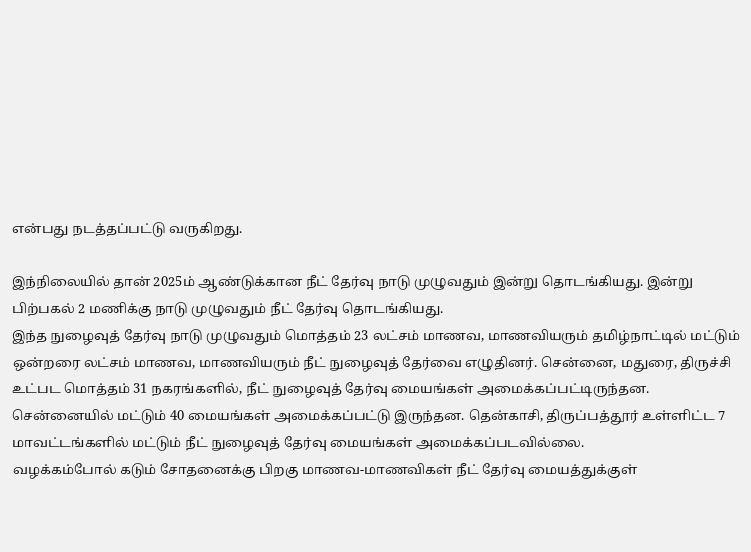என்பது நடத்தப்பட்டு வருகிறது.

இந்நிலையில் தான் 2025ம் ஆண்டுக்கான நீட் தேர்வு நாடு முழுவதும் இன்று தொடங்கியது. இன்று பிற்பகல் 2 மணிக்கு நாடு முழுவதும் நீட் தேர்வு தொடங்கியது.
இந்த நுழைவுத் தேர்வு நாடு முழுவதும் மொத்தம் 23 லட்சம் மாணவ, மாணவியரும் தமிழ்நாட்டில் மட்டும் ஒன்றரை லட்சம் மாணவ, மாணவியரும் நீட் நுழைவுத் தேர்வை எழுதினர். சென்னை, மதுரை, திருச்சி உட்பட மொத்தம் 31 நகரங்களில், நீட் நுழைவுத் தேர்வு மையங்கள் அமைக்கப்பட்டிருந்தன. சென்னையில் மட்டும் 40 மையங்கள் அமைக்கப்பட்டு இருந்தன. தென்காசி, திருப்பத்தூர் உள்ளிட்ட 7 மாவட்டங்களில் மட்டும் நீட் நுழைவுத் தேர்வு மையங்கள் அமைக்கப்படவில்லை.
வழக்கம்போல் கடும் சோதனைக்கு பிறகு மாணவ-மாணவிகள் நீட் தேர்வு மையத்துக்குள்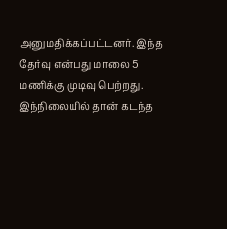அனுமதிக்கப்பட்டனர். இந்த தேர்வு என்பது மாலை 5 மணிக்கு முடிவு பெற்றது. இந்நிலையில் தான் கடந்த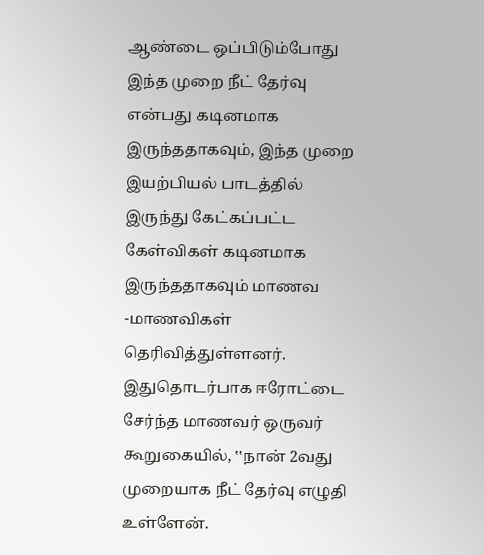ஆண்டை ஒப்பிடும்போது இந்த முறை நீட் தேர்வு என்பது கடினமாக இருந்ததாகவும், இந்த முறை இயற்பியல் பாடத்தில் இருந்து கேட்கப்பட்ட கேள்விகள் கடினமாக இருந்ததாகவும் மாணவ -மாணவிகள் தெரிவித்துள்ளனர்.
இதுதொடர்பாக ஈரோட்டை சேர்ந்த மாணவர் ஒருவர் கூறுகையில், ‛‛நான் 2வது முறையாக நீட் தேர்வு எழுதி உள்ளேன்.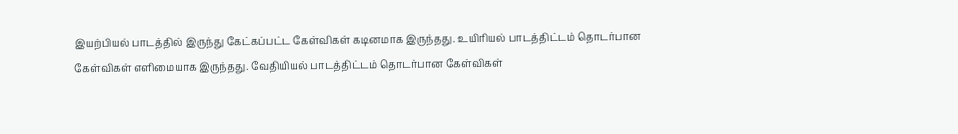இயற்பியல் பாடத்தில் இருந்து கேட்கப்பட்ட கேள்விகள் கடினமாக இருந்தது. உயிரியல் பாடத்திட்டம் தொடர்பான கேள்விகள் எளிமையாக இருந்தது. வேதியியல் பாடத்திட்டம் தொடர்பான கேள்விகள்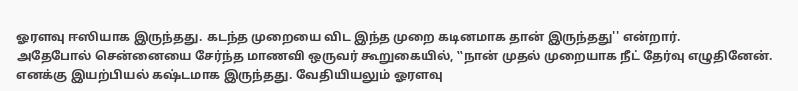ஓரளவு ஈஸியாக இருந்தது. கடந்த முறையை விட இந்த முறை கடினமாக தான் இருந்தது'' என்றார்.
அதேபோல் சென்னையை சேர்ந்த மாணவி ஒருவர் கூறுகையில், ‛‛நான் முதல் முறையாக நீட் தேர்வு எழுதினேன். எனக்கு இயற்பியல் கஷ்டமாக இருந்தது. வேதியியலும் ஓரளவு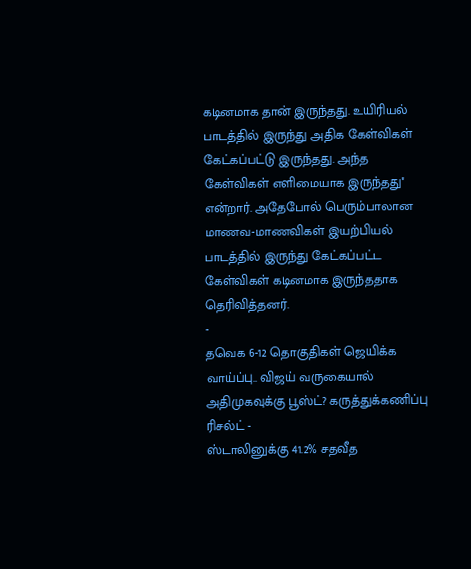கடினமாக தான் இருந்தது. உயிரியல் பாடத்தில் இருந்து அதிக கேள்விகள் கேட்கப்பட்டு இருந்தது. அந்த கேள்விகள் எளிமையாக இருந்தது'' என்றார். அதேபோல் பெரும்பாலான மாணவ-மாணவிகள் இயற்பியல் பாடத்தில் இருந்து கேட்கப்பட்ட கேள்விகள் கடினமாக இருந்ததாக தெரிவித்தனர்.
-
தவெக 6-12 தொகுதிகள் ஜெயிக்க வாய்ப்பு.. விஜய் வருகையால் அதிமுகவுக்கு பூஸ்ட்? கருத்துக்கணிப்பு ரிசல்ட் -
ஸ்டாலினுக்கு 41.2% சதவீத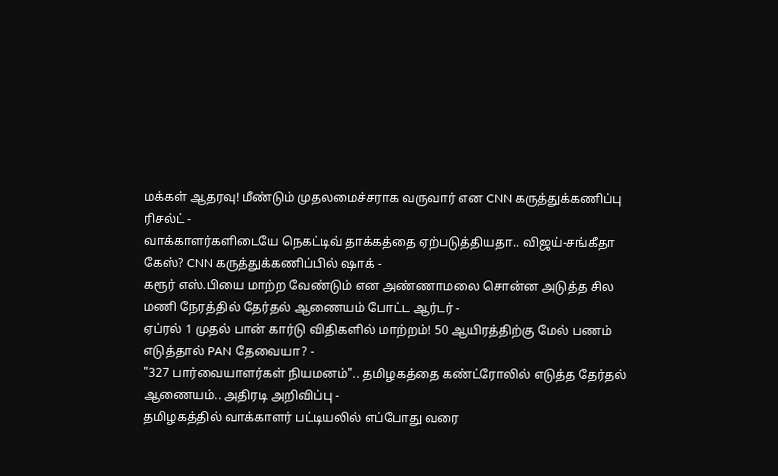மக்கள் ஆதரவு! மீண்டும் முதலமைச்சராக வருவார் என CNN கருத்துக்கணிப்பு ரிசல்ட் -
வாக்காளர்களிடையே நெகட்டிவ் தாக்கத்தை ஏற்படுத்தியதா.. விஜய்-சங்கீதா கேஸ்? CNN கருத்துக்கணிப்பில் ஷாக் -
கரூர் எஸ்.பியை மாற்ற வேண்டும் என அண்ணாமலை சொன்ன அடுத்த சில மணி நேரத்தில் தேர்தல் ஆணையம் போட்ட ஆர்டர் -
ஏப்ரல் 1 முதல் பான் கார்டு விதிகளில் மாற்றம்! 50 ஆயிரத்திற்கு மேல் பணம் எடுத்தால் PAN தேவையா? -
"327 பார்வையாளர்கள் நியமனம்".. தமிழகத்தை கண்ட்ரோலில் எடுத்த தேர்தல் ஆணையம்.. அதிரடி அறிவிப்பு -
தமிழகத்தில் வாக்காளர் பட்டியலில் எப்போது வரை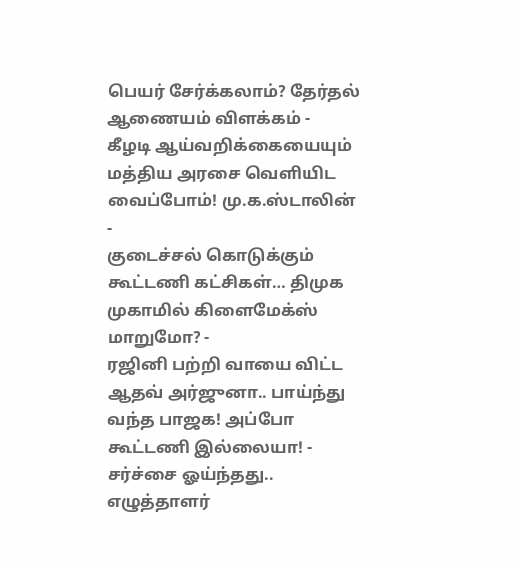பெயர் சேர்க்கலாம்? தேர்தல் ஆணையம் விளக்கம் -
கீழடி ஆய்வறிக்கையையும் மத்திய அரசை வெளியிட வைப்போம்! மு.க.ஸ்டாலின் -
குடைச்சல் கொடுக்கும் கூட்டணி கட்சிகள்… திமுக முகாமில் கிளைமேக்ஸ் மாறுமோ? -
ரஜினி பற்றி வாயை விட்ட ஆதவ் அர்ஜுனா.. பாய்ந்து வந்த பாஜக! அப்போ கூட்டணி இல்லையா! -
சர்ச்சை ஓய்ந்தது.. எழுத்தாளர்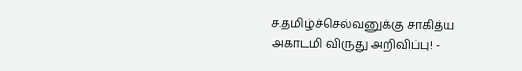ச.தமிழ்ச்செல்வனுக்கு சாகித்ய அகாடமி விருது அறிவிப்பு! -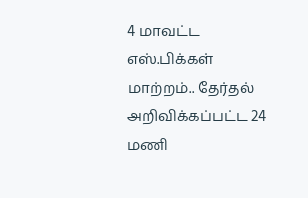4 மாவட்ட எஸ்.பிக்கள் மாற்றம்.. தேர்தல் அறிவிக்கப்பட்ட 24 மணி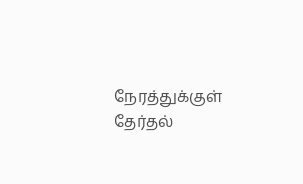நேரத்துக்குள் தேர்தல்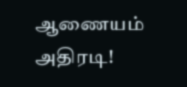ஆணையம் அதிரடி!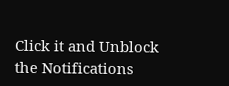Click it and Unblock the Notifications